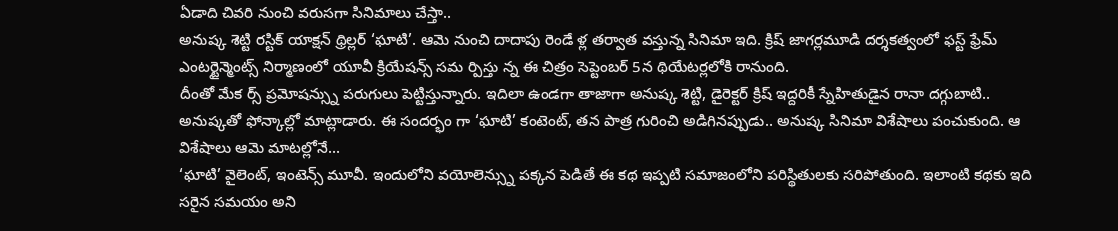ఏడాది చివరి నుంచి వరుసగా సినిమాలు చేస్తా..
అనుష్క శెట్టి రస్టిక్ యాక్షన్ థ్రిల్లర్ ‘ఘాటి’. ఆమె నుంచి దాదాపు రెండే ళ్ల తర్వాత వస్తున్న సినిమా ఇది. క్రిష్ జాగర్లమూడి దర్శకత్వంలో ఫస్ట్ ఫ్రేమ్ ఎంటర్టైన్మెంట్స్ నిర్మాణంలో యూవీ క్రియేషన్స్ సమ ర్పిస్తు న్న ఈ చిత్రం సెప్టెంబర్ 5న థియేటర్లలోకి రానుంది.
దీంతో మేక ర్స్ ప్రమోషన్స్ను పరుగులు పెట్టిస్తున్నారు. ఇదిలా ఉండగా తాజాగా అనుష్క శెట్టి, డైరెక్టర్ క్రిష్ ఇద్దరికీ స్నేహితుడైన రానా దగ్గుబాటి.. అనుష్కతో ఫోన్కాల్లో మాట్లాడారు. ఈ సందర్భం గా ‘ఘాటి’ కంటెంట్, తన పాత్ర గురించి అడిగినప్పుడు.. అనుష్క సినిమా విశేషాలు పంచుకుంది. ఆ విశేషాలు ఆమె మాటల్లోనే...
‘ఘాటి’ వైలెంట్, ఇంటెన్స్ మూవీ. ఇందులోని వయోలెన్స్ను పక్కన పెడితే ఈ కథ ఇప్పటి సమాజంలోని పరిస్థితులకు సరిపోతుంది. ఇలాంటి కథకు ఇది సరైన సమయం అని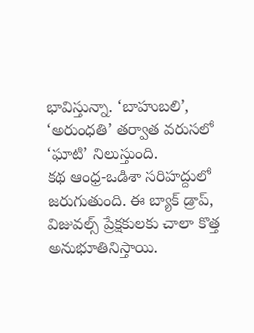భావిస్తున్నా. ‘బాహుబలి’, ‘అరుంధతి’ తర్వాత వరుసలో ‘ఘాటి’ నిలుస్తుంది.
కథ ఆంధ్ర-ఒడిశా సరిహద్దులో జరుగుతుంది. ఈ బ్యాక్ డ్రాప్, విజువల్స్ ప్రేక్షకులకు చాలా కొత్త అనుభూతినిస్తాయి.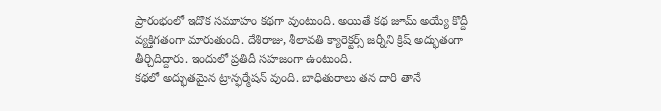ప్రారంభంలో ఇదొక సమూహం కథగా వుంటుంది. అయితే కథ జూమ్ అయ్యే కొద్దీ వ్యక్తిగతంగా మారుతుంది. దేశిరాజు, శీలావతి క్యారెక్టర్స్ జర్నీని క్రిష్ అద్భుతంగా తీర్చిదిద్దారు. ఇందులో ప్రతిదీ సహజంగా ఉంటుంది.
కథలో అద్భుతమైన ట్రాన్ఫర్మేషన్ వుంది. బాధితురాలు తన దారి తానే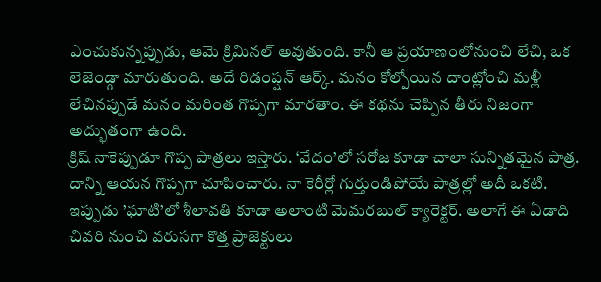ఎంచుకున్నప్పుడు, ఆమె క్రిమినల్ అవుతుంది. కానీ ఆ ప్రయాణంలోనుంచి లేచి, ఒక లెజెండ్గా మారుతుంది. అదే రిడంప్షన్ ఆర్క్. మనం కోల్పోయిన దాంట్లోంచి మళ్లీ లేచినప్పుడే మనం మరింత గొప్పగా మారతాం. ఈ కథను చెప్పిన తీరు నిజంగా అద్భుతంగా ఉంది.
క్రిష్ నాకెప్పుడూ గొప్ప పాత్రలు ఇస్తారు. ‘వేదం’లో సరోజ కూడా చాలా సున్నితమైన పాత్ర. దాన్ని ఆయన గొప్పగా చూపించారు. నా కెరీర్లో గుర్తుండిపోయే పాత్రల్లో అదీ ఒకటి. ఇప్పుడు ’ఘాటి’లో శీలావతి కూడా అలాంటి మెమరబుల్ క్యారెక్టర్. అలాగే ఈ ఏడాది చివరి నుంచి వరుసగా కొత్త ప్రాజెక్టులు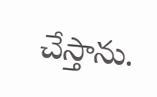చేస్తాను.